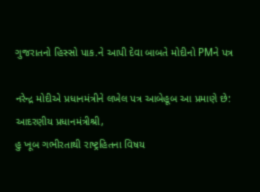ગુજરાતનો હિસ્સો પાક.ને આપી દેવા બાબતે મોદીનો PMને પત્ર

નરેન્દ્ર મોદીએ પ્રધાનમંત્રીને લખેલ પત્ર આબેહૂબ આ પ્રમાણે છે:
આદરણીય પ્રધાનમંત્રીશ્રી,
હુ ખૂબ ગભીરતાથી રાષ્ટ્રહિતના વિષય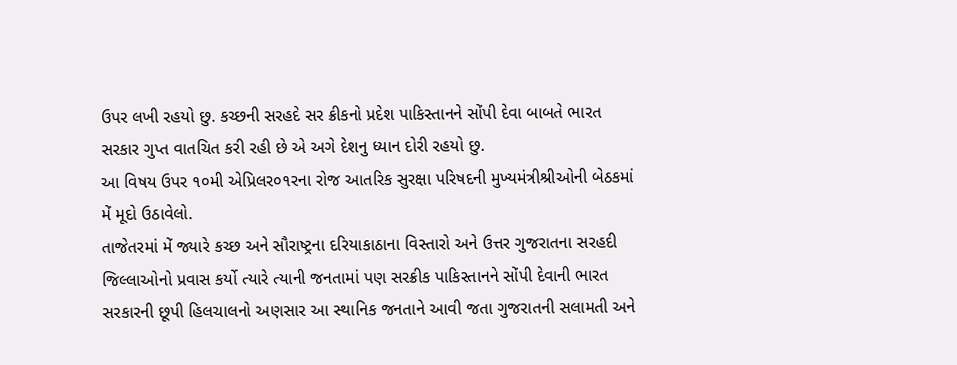ઉપર લખી રહયો છુ. કચ્છની સરહદે સર ક્રીકનો પ્રદેશ પાકિસ્તાનને સોંપી દેવા બાબતે ભારત સરકાર ગુપ્ત વાતચિત કરી રહી છે એ અગે દેશનુ ધ્યાન દોરી રહયો છુ.
આ વિષય ઉપર ૧૦મી એપ્રિલર૦૧રના રોજ આતરિક સુરક્ષા પરિષદની મુખ્યમંત્રીશ્રીઓની બેઠકમાં મેં મૂદો ઉઠાવેલો.
તાજેતરમાં મેં જ્યારે કચ્છ અને સૌરાષ્ટ્રના દરિયાકાઠાના વિસ્તારો અને ઉત્તર ગુજરાતના સરહદી જિલ્લાઓનો પ્રવાસ કર્યો ત્યારે ત્યાની જનતામાં પણ સરક્રીક પાકિસ્તાનને સોંપી દેવાની ભારત સરકારની છૂપી હિલચાલનો અણસાર આ સ્થાનિક જનતાને આવી જતા ગુજરાતની સલામતી અને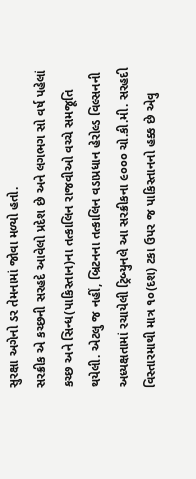સુરક્ષા અગેનો ડર તેમનામાં જોવા મળ્યો હતો.
સરક્રીક એ કચ્છની સરહદે આવેલો પ્રદેશ છે અને લગભગ સો વર્ષ પહેલાં કચ્છ અને સિન્ધ(પાકિસ્તાન)ના તત્કાલિન રાજવીઓ વચ્ચે સમજૂતિ થયેલી. એટલુ જ નહીં, બ્રિટનના તત્કાલિન વડાપ્રધાન હેરોલ્ડ વિલ્સનની અધ્યક્ષતામાં રચાયેલી ટ્રિબ્યુનલે આ સરક્રીકના ૯૦૦૦ ચો.કી.મી. સરહદી વિસ્તારમાથી માત્ર ૧૦(દશ) ટકા ઉપર જ પાકિસ્તાનનો હક્ક છે એવુ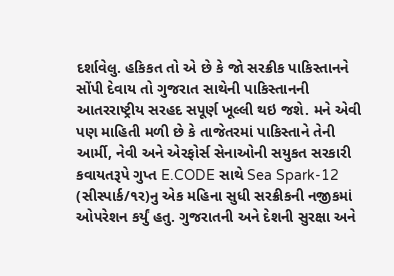દર્શાવેલુ. હકિકત તો એ છે કે જો સરક્રીક પાકિસ્તાનને સોંપી દેવાય તો ગુજરાત સાથેની પાકિસ્તાનની આતરરાષ્ટ્રીય સરહદ સપૂર્ણ ખૂલ્લી થઇ જશે. મને એવી પણ માહિતી મળી છે કે તાજેતરમાં પાકિસ્તાને તેની આર્મી, નેવી અને એરફોર્સ સેનાઓની સયુકત સરકારી કવાયતરૂપે ગુપ્ત E.CODE સાથે Sea Spark-12 (સીસ્પાર્ક/૧ર)નુ એક મહિના સુધી સરક્રીકની નજીકમાં ઓપરેશન કર્યું હતુ. ગુજરાતની અને દેશની સુરક્ષા અને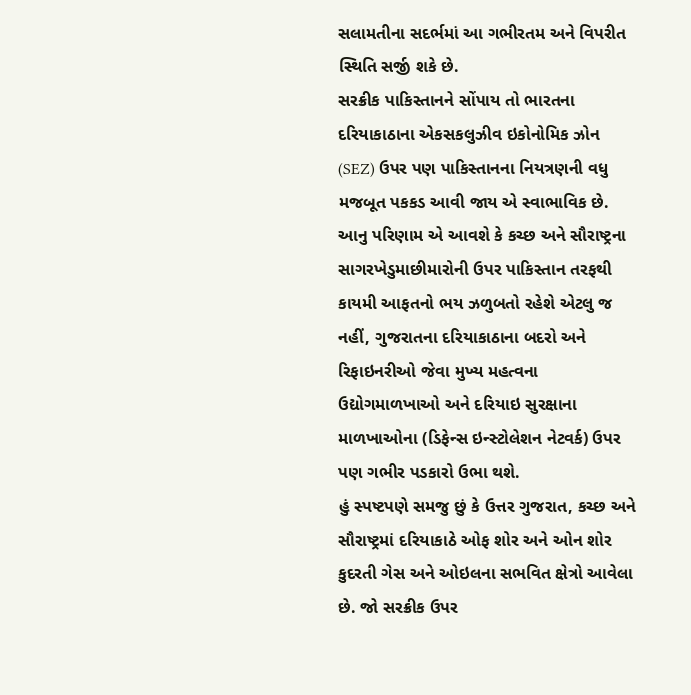સલામતીના સદર્ભમાં આ ગભીરતમ અને વિપરીત સ્થિતિ સર્જી શકે છે.
સરક્રીક પાકિસ્તાનને સોંપાય તો ભારતના દરિયાકાઠાના એકસકલુઝીવ ઇકોનોમિક ઝોન (SEZ) ઉપર પણ પાકિસ્તાનના નિયત્રણની વધુ મજબૂત પકકડ આવી જાય એ સ્વાભાવિક છે. આનુ પરિણામ એ આવશે કે કચ્છ અને સૌરાષ્ટ્રના સાગરખેડુમાછીમારોની ઉપર પાકિસ્તાન તરફથી કાયમી આફતનો ભય ઝળુબતો રહેશે એટલુ જ નહીં, ગુજરાતના દરિયાકાઠાના બદરો અને રિફાઇનરીઓ જેવા મુખ્ય મહત્વના ઉદ્યોગમાળખાઓ અને દરિયાઇ સુરક્ષાના માળખાઓના (ડિફેન્સ ઇન્સ્ટોલેશન નેટવર્ક) ઉપર પણ ગભીર પડકારો ઉભા થશે.
હું સ્પષ્ટપણે સમજુ છું કે ઉત્તર ગુજરાત, કચ્છ અને સૌરાષ્ટ્રમાં દરિયાકાઠે ઓફ શોર અને ઓન શોર કુદરતી ગેસ અને ઓઇલના સભવિત ક્ષેત્રો આવેલા છે. જો સરક્રીક ઉપર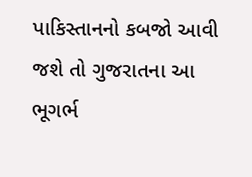પાકિસ્તાનનો કબજો આવી જશે તો ગુજરાતના આ ભૂગર્ભ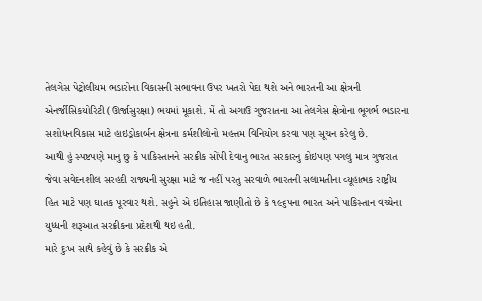તેલગેસ પેટ્રોલીયમ ભડારોના વિકાસની સભાવના ઉપર ખતરો પેદા થશે અને ભારતની આ ક્ષેત્રની એનર્જીસિકયોરિટી (ઊર્જાસુરક્ષા) ભયમાં મૂકાશે. મેં તો અગાઉ ગુજરાતના આ તેલગેસ ક્ષેત્રોના ભૂગર્ભ ભડારના સશોધનવિકાસ માટે હાઇડ્રોકાર્બન ક્ષેત્રના કર્મશીલોનો મહત્તમ વિનિયોગ કરવા પણ સૂચન કરેલુ છે.
આથી હું સ્પષ્ટપણે માનુ છુ કે પાકિસ્તાનને સરક્રીક સોંપી દેવાનુ ભારત સરકારનુ કોઇપણ પગલુ માત્ર ગુજરાત જેવા સવેદનશીલ સરહદી રાજ્યની સુરક્ષા માટે જ નહીં પરતુ સરવાળે ભારતની સલામતીના વ્યૂહાત્મક રાષ્ટ્રીય હિત માટે પણ ઘાતક પૂરવાર થશે. સહુને એ ઇતિહાસ જાણીતો છે કે ૧૯૬પના ભારત અને પાકિસ્તાન વચ્ચેના યુધ્ધની શરૂઆત સરક્રીકના પ્રદેશથી થઇ હતી.
મારે દુઃખ સાથે કહેવું છે કે સરક્રીક એ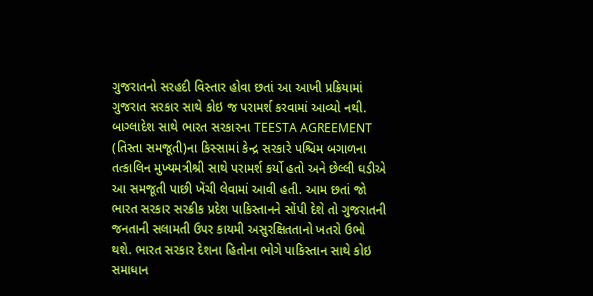ગુજરાતનો સરહદી વિસ્તાર હોવા છતાં આ આખી પ્રક્રિયામાં ગુજરાત સરકાર સાથે કોઇ જ પરામર્શ કરવામાં આવ્યો નથી. બાગ્લાદેશ સાથે ભારત સરકારના TEESTA AGREEMENT (તિસ્તા સમજૂતી)ના કિસ્સામાં કેન્દ્ર સરકારે પશ્ચિમ બગાળના તત્કાલિન મુખ્યમત્રીશ્રી સાથે પરામર્શ કર્યો હતો અને છેલ્લી ઘડીએ આ સમજૂતી પાછી ખેંચી લેવામાં આવી હતી. આમ છતાં જો ભારત સરકાર સરક્રીક પ્રદેશ પાકિસ્તાનને સોંપી દેશે તો ગુજરાતની જનતાની સલામતી ઉપર કાયમી અસુરક્ષિતતાનો ખતરો ઉભો થશે. ભારત સરકાર દેશના હિતોના ભોગે પાકિસ્તાન સાથે કોઇ સમાધાન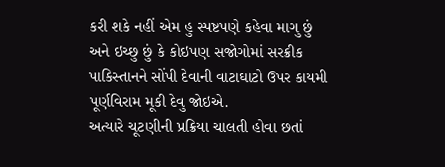કરી શકે નહીં એમ હુ સ્પષ્ટપણે કહેવા માગુ છું અને ઇચ્છુ છું કે કોઇપણ સજોગોમાં સરક્રીક પાકિસ્તાનને સોંપી દેવાની વાટાઘાટો ઉપર કાયમી પૂર્ણવિરામ મૂકી દેવુ જોઇએ.
અત્યારે ચૂટણીની પ્રક્રિયા ચાલતી હોવા છતાં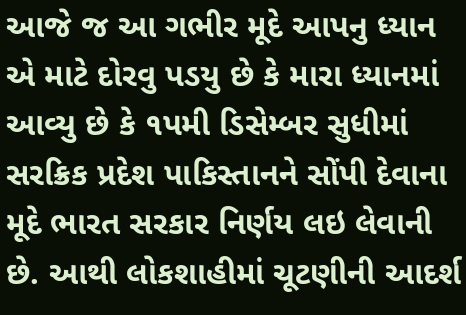આજે જ આ ગભીર મૂદે આપનુ ધ્યાન એ માટે દોરવુ પડયુ છે કે મારા ધ્યાનમાં આવ્યુ છે કે ૧પમી ડિસેમ્બર સુધીમાં સરક્રિક પ્રદેશ પાકિસ્તાનને સોંપી દેવાના મૂદે ભારત સરકાર નિર્ણય લઇ લેવાની છે. આથી લોકશાહીમાં ચૂટણીની આદર્શ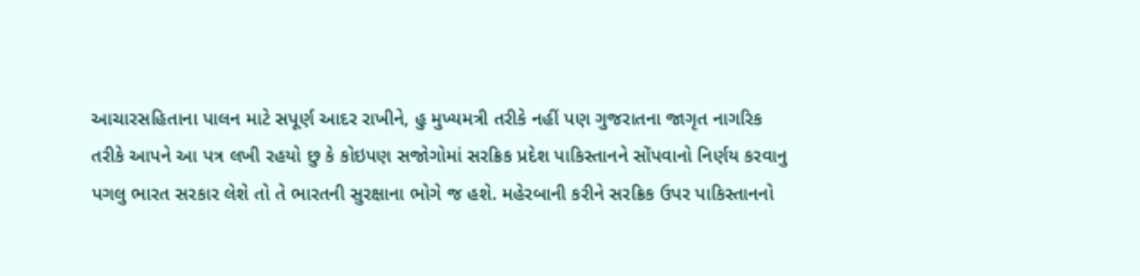આચારસહિતાના પાલન માટે સપૂર્ણ આદર રાખીને, હુ મુખ્યમત્રી તરીકે નહીં પણ ગુજરાતના જાગૃત નાગરિક તરીકે આપને આ પત્ર લખી રહયો છુ કે કોઇપણ સજોગોમાં સરક્રિક પ્રદેશ પાકિસ્તાનને સોંપવાનો નિર્ણય કરવાનુ પગલુ ભારત સરકાર લેશે તો તે ભારતની સુરક્ષાના ભોગે જ હશે. મહેરબાની કરીને સરક્રિક ઉપર પાકિસ્તાનનો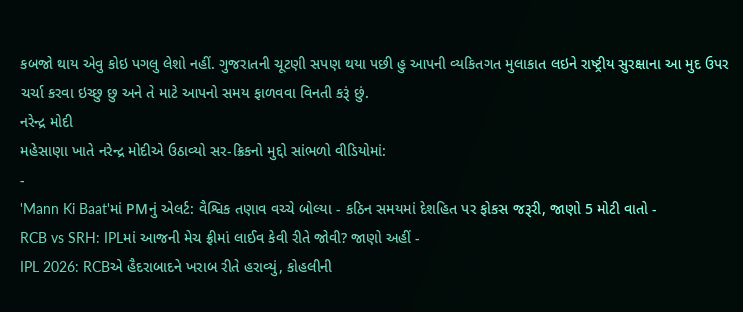કબજો થાય એવુ કોઇ પગલુ લેશો નહીં. ગુજરાતની ચૂટણી સપણ થયા પછી હુ આપની વ્યકિતગત મુલાકાત લઇને રાષ્ટ્રીય સુરક્ષાના આ મુદ ઉપર ચર્ચા કરવા ઇચ્છુ છુ અને તે માટે આપનો સમય ફાળવવા વિનતી કરૂં છું.
નરેન્દ્ર મોદી
મહેસાણા ખાતે નરેન્દ્ર મોદીએ ઉઠાવ્યો સર-ક્રિકનો મુદ્દો સાંભળો વીડિયોમાં:
-
'Mann Ki Baat'માં PMનું એલર્ટ: વૈશ્વિક તણાવ વચ્ચે બોલ્યા - કઠિન સમયમાં દેશહિત પર ફોકસ જરૂરી, જાણો 5 મોટી વાતો -
RCB vs SRH: IPLમાં આજની મેચ ફ્રીમાં લાઈવ કેવી રીતે જોવી? જાણો અહીં -
IPL 2026: RCBએ હૈદરાબાદને ખરાબ રીતે હરાવ્યું, કોહલીની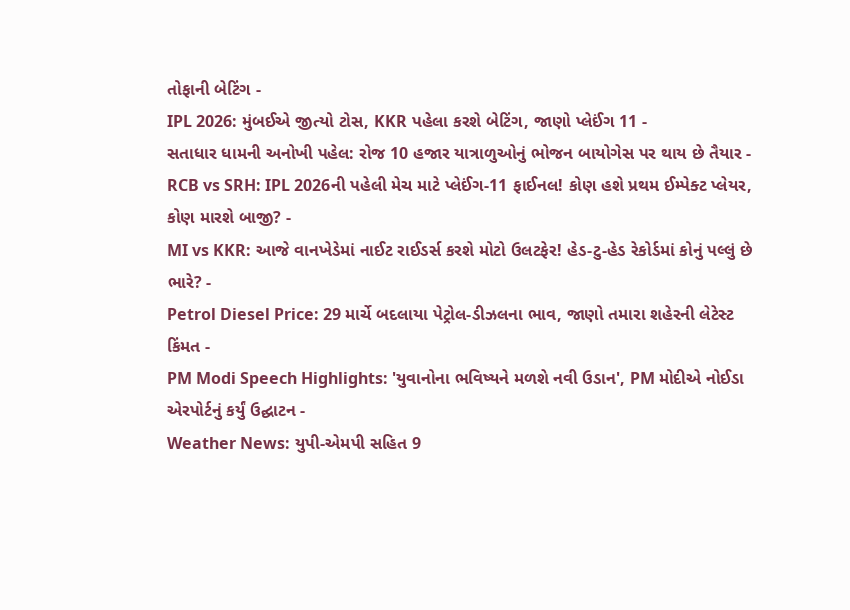તોફાની બેટિંગ -
IPL 2026: મુંબઈએ જીત્યો ટોસ, KKR પહેલા કરશે બેટિંગ, જાણો પ્લેઈંગ 11 -
સતાધાર ધામની અનોખી પહેલ: રોજ 10 હજાર યાત્રાળુઓનું ભોજન બાયોગેસ પર થાય છે તૈયાર -
RCB vs SRH: IPL 2026ની પહેલી મેચ માટે પ્લેઈંગ-11 ફાઈનલ! કોણ હશે પ્રથમ ઈમ્પેક્ટ પ્લેયર, કોણ મારશે બાજી? -
MI vs KKR: આજે વાનખેડેમાં નાઈટ રાઈડર્સ કરશે મોટો ઉલટફેર! હેડ-ટુ-હેડ રેકોર્ડમાં કોનું પલ્લું છે ભારે? -
Petrol Diesel Price: 29 માર્ચે બદલાયા પેટ્રોલ-ડીઝલના ભાવ, જાણો તમારા શહેરની લેટેસ્ટ કિંમત -
PM Modi Speech Highlights: 'યુવાનોના ભવિષ્યને મળશે નવી ઉડાન', PM મોદીએ નોઈડા એરપોર્ટનું કર્યું ઉદ્ઘાટન -
Weather News: યુપી-એમપી સહિત 9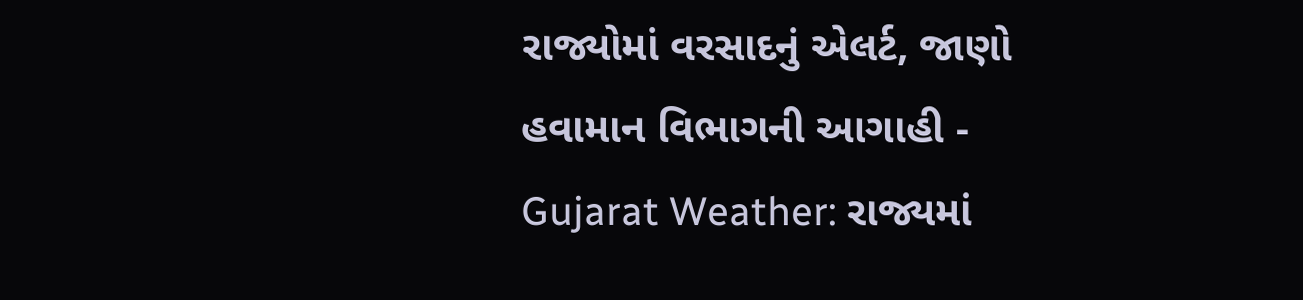રાજ્યોમાં વરસાદનું એલર્ટ, જાણો હવામાન વિભાગની આગાહી -
Gujarat Weather: રાજ્યમાં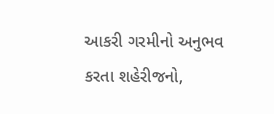આકરી ગરમીનો અનુભવ કરતા શહેરીજનો,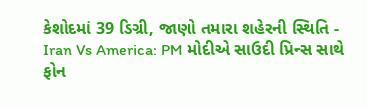કેશોદમાં 39 ડિગ્રી, જાણો તમારા શહેરની સ્થિતિ -
Iran Vs America: PM મોદીએ સાઉદી પ્રિન્સ સાથે ફોન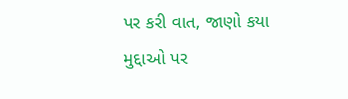પર કરી વાત, જાણો કયા મુદ્દાઓ પર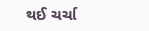થઈ ચર્ચા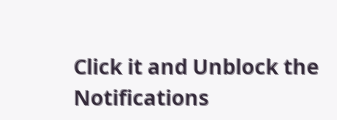Click it and Unblock the Notifications